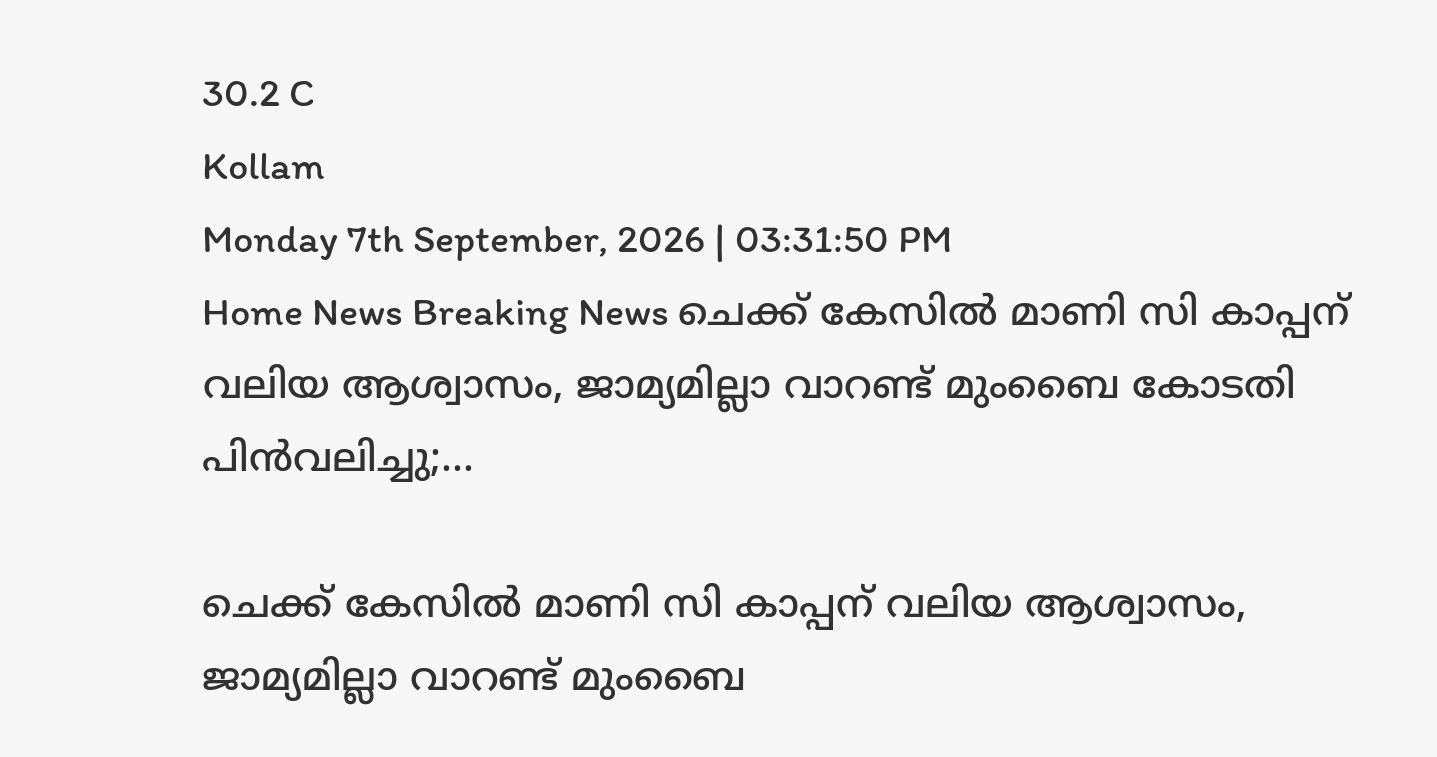30.2 C
Kollam
Monday 7th September, 2026 | 03:31:50 PM
Home News Breaking News ചെക്ക് കേസിൽ മാണി സി കാപ്പന് വലിയ ആശ്വാസം, ജാമ്യമില്ലാ വാറണ്ട് മുംബൈ കോടതി പിൻവലിച്ചു;...

ചെക്ക് കേസിൽ മാണി സി കാപ്പന് വലിയ ആശ്വാസം, ജാമ്യമില്ലാ വാറണ്ട് മുംബൈ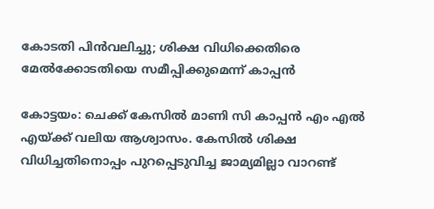കോടതി പിൻവലിച്ചു; ശിക്ഷ വിധിക്കെതിരെ മേൽക്കോടതിയെ സമീപ്പിക്കുമെന്ന് കാപ്പൻ

കോട്ടയം: ചെക്ക് കേസിൽ മാണി സി കാപ്പൻ എം എൽ എയ്ക്ക് വലിയ ആശ്വാസം. കേസിൽ ശിക്ഷ വിധിച്ചതിനൊപ്പം പുറപ്പെടുവിച്ച ജാമ്യമില്ലാ വാറണ്ട്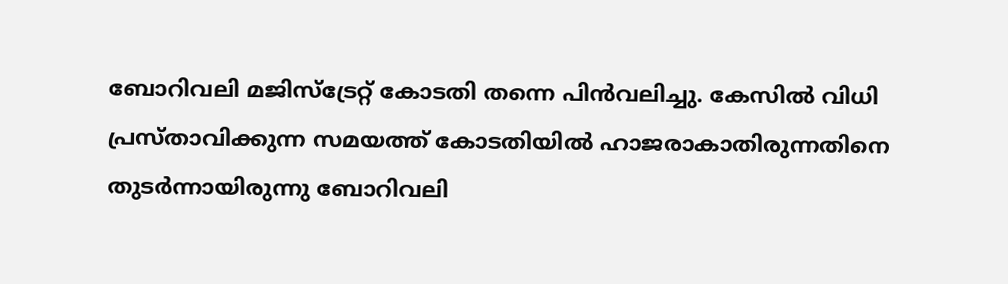ബോറിവലി മജിസ്‌ട്രേറ്റ് കോടതി തന്നെ പിൻവലിച്ചു. കേസിൽ വിധി പ്രസ്താവിക്കുന്ന സമയത്ത് കോടതിയിൽ ഹാജരാകാതിരുന്നതിനെ തുടർന്നായിരുന്നു ബോറിവലി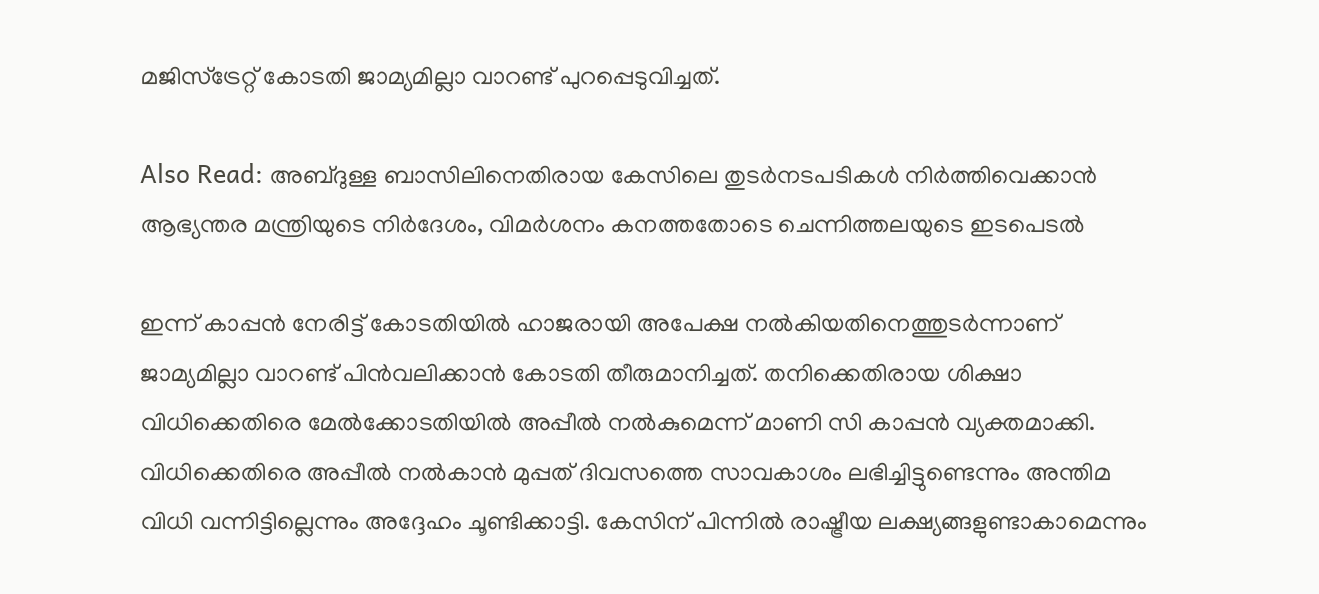മജിസ്‌ട്രേറ്റ് കോടതി ജാമ്യമില്ലാ വാറണ്ട് പുറപ്പെടുവിച്ചത്.

Also Read: അബ്ദുള്ള ബാസിലിനെതിരായ കേസിലെ തുടർനടപടികൾ നിർത്തിവെക്കാൻ ആഭ്യന്തര മന്ത്രിയുടെ നിർദേശം, വിമർശനം കനത്തതോടെ ചെന്നിത്തലയുടെ ഇടപെടൽ

ഇന്ന് കാപ്പൻ നേരിട്ട് കോടതിയിൽ ഹാജരായി അപേക്ഷ നൽകിയതിനെത്തുടർന്നാണ് ജാമ്യമില്ലാ വാറണ്ട് പിൻവലിക്കാൻ കോടതി തീരുമാനിച്ചത്. തനിക്കെതിരായ ശിക്ഷാ വിധിക്കെതിരെ മേൽക്കോടതിയിൽ അപ്പീൽ നൽകുമെന്ന് മാണി സി കാപ്പൻ വ്യക്തമാക്കി. വിധിക്കെതിരെ അപ്പീൽ നൽകാൻ മുപ്പത് ദിവസത്തെ സാവകാശം ലഭിച്ചിട്ടുണ്ടെന്നും അന്തിമ വിധി വന്നിട്ടില്ലെന്നും അദ്ദേഹം ചൂണ്ടിക്കാട്ടി. കേസിന് പിന്നിൽ രാഷ്ട്രീയ ലക്ഷ്യങ്ങളുണ്ടാകാമെന്നും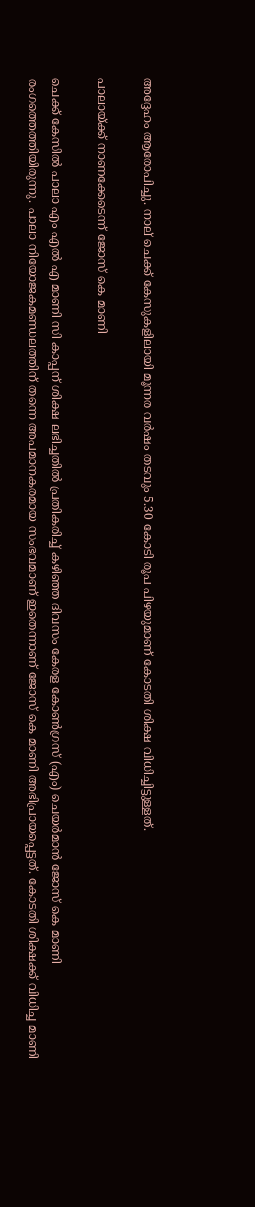അദ്ദേഹം ആരോപിച്ചു. നാല് ചെക്ക് കേസുകളിലായി മൂന്നര വർഷം തടവും 5.30 കോടി രൂപ പിഴയുമാണ് കോടതി ശിക്ഷ വിധിച്ചിട്ടുള്ളത്.

പാലായ്ക്ക് നാണക്കേടെന്ന് ജോസ് കെ മാണി

ചെക്ക് കേസിൽ പാലാ എം എൽ എ മാണി സി കാപ്പന് ശിക്ഷ ലഭിച്ചതിൽ പ്രതികരിച്ച് കഴിഞ്ഞ ദിവസം കേരള കോൺഗ്രസ് (എം) ചെയർമാൻ ജോസ് കെ മാണി രംഗത്തെത്തിയിരുന്നു. പാലാ നിയോജകമണ്ഡലത്തിന് തന്നെ അപമാനകരമായ സംഭവമാണ് ഇതെന്നാണ് ജോസ് കെ മാണി അഭിപ്രായപ്പെട്ടത്. കോടതി ശിക്ഷക്ക് വിധിച്ച മാണി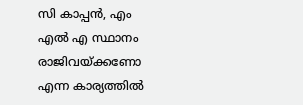സി കാപ്പൻ, എം എൽ എ സ്ഥാനം രാജിവയ്ക്കണോ എന്ന കാര്യത്തിൽ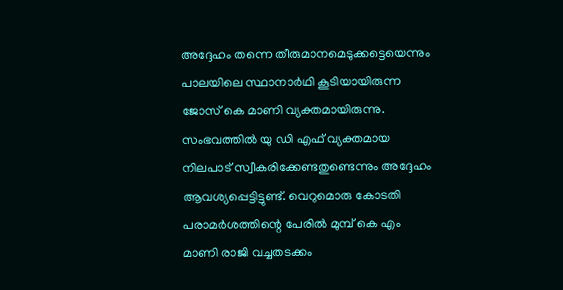അദ്ദേഹം തന്നെ തീരുമാനമെടുക്കട്ടെയെന്നും പാലയിലെ സ്ഥാനാർഥി കൂടിയായിരുന്ന ജോസ് കെ മാണി വ്യക്തമായിരുന്നു. സംഭവത്തിൽ യു ഡി എഫ് വ്യക്തമായ നിലപാട് സ്വീകരിക്കേണ്ടതുണ്ടെന്നും അദ്ദേഹം ആവശ്യപ്പെട്ടിട്ടുണ്ട്. വെറുമൊരു കോടതി പരാമർശത്തിന്റെ പേരിൽ മുമ്പ് കെ എം മാണി രാജി വച്ചതടക്കം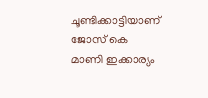ചൂണ്ടിക്കാട്ടിയാണ് ജോസ് കെ മാണി ഇക്കാര്യം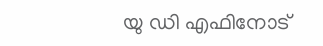യു ഡി എഫിനോട്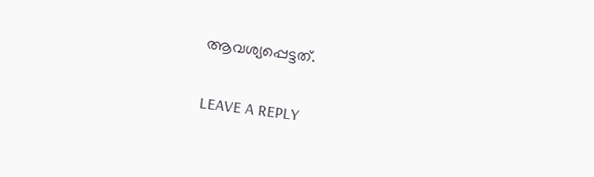ആവശ്യപ്പെട്ടത്.

LEAVE A REPLY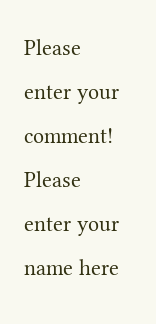Please enter your comment!
Please enter your name here